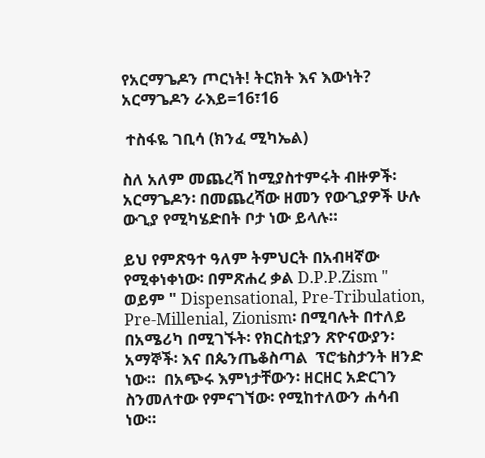የአርማጌዶን ጦርነት! ትርክት እና እውነት? አርማጌዶን ራእይ=16፣16

 ተስፋዬ ገቢሳ (ክንፈ ሚካኤል)

ስለ አለም መጨረሻ ከሚያስተምሩት ብዙዎች፡ አርማጌዶን፡ በመጨረሻው ዘመን የውጊያዎች ሁሉ ውጊያ የሚካሄድበት ቦታ ነው ይላሉ።

ይህ የምጽዓተ ዓለም ትምህርት በአብዛኛው የሚቀነቀነው፡ በምጽሐረ ቃል D.P.P.Zism "  ወይም " Dispensational, Pre-Tribulation, Pre-Millenial, Zionism፡ በሚባሉት በተለይ በአሜሪካ በሚገኙት፡ የክርስቲያን ጽዮናውያን፡ አማኞች፡ እና በጴንጤቆስጣል  ፕሮቴስታንት ዘንድ ነው።  በአጭሩ እምነታቸውን፡ ዘርዘር አድርገን ስንመለተው የምናገኘው፡ የሚከተለውን ሐሳብ ነው።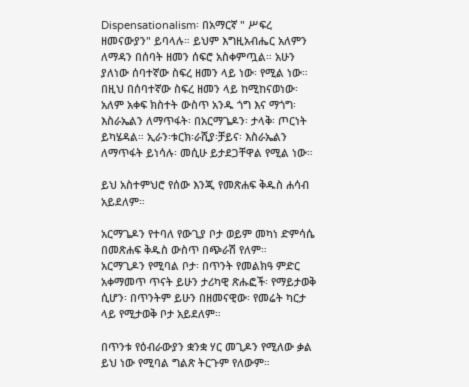Dispensationalism፡ በአማርኛ " ሥፍረ ዘመናውያን" ይባላሉ። ይህም እግዚአብሔር አለምን ለማዳን በሰባት ዘመን ሰፍሮ አስቀምጧል። አሁን ያለነው ሰባተኛው ስፍረ ዘመን ላይ ነው፡ የሚል ነው። በዚህ በሰባተኛው ስፍረ ዘመን ላይ ከሚከናወነው፡ አለም አቀፍ ክስተት ውስጥ አንዱ ጎግ እና ማጎግ፡ እስራኤልን ለማጥፋት፡ በአርማጌዶን፡ ታላቅ፡ ጦርነት ይካሄዳል። ኢራን፡ቱርክ፡ራሺያ፡ቻይና፡ እስራኤልን ለማጥፋት ይነሳሉ፡ መሲሁ ይታደጋቸዋል የሚል ነው።

ይህ አስተምህሮ የሰው እንጂ የመጽሐፍ ቅዱስ ሐሳብ አይደለም።

አርማጌዶን የተባለ የውጊያ ቦታ ወይም መካነ ድምሳሴ በመጽሐፍ ቅዱስ ውስጥ በጭራሽ የለም።
አርማጊዶን የሚባል ቦታ፡ በጥንት የመልክዓ ምድር አቀማመጥ ጥናት ይሁን ታሪካዊ ጽሑፎች፡ የማይታወቅ ሲሆን፡ በጥንትም ይሁን በዘመናዊው፡ የመሬት ካርታ ላይ የሚታወቅ ቦታ አይደለም።

በጥንቱ የዕብራውያን ቋንቋ ሃር መጊዶን የሚለው ቃል ይህ ነው የሚባል ግልጽ ትርጉም የለውም።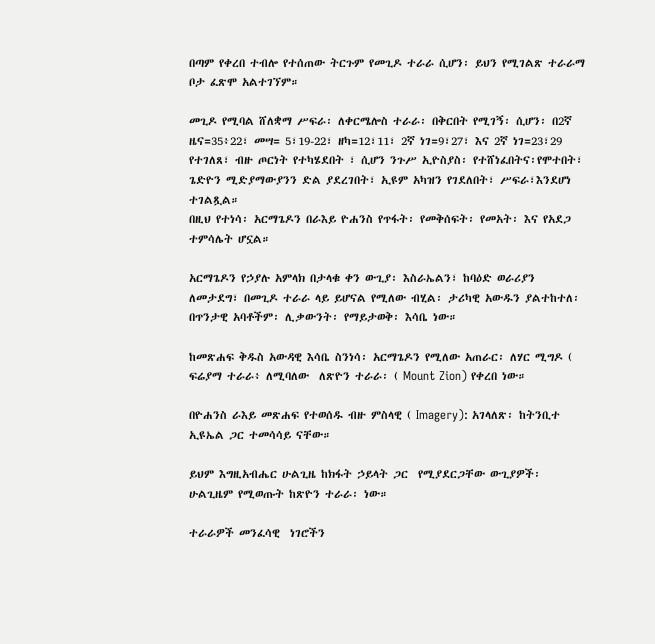በጣም የቀረበ ተብሎ የተሰጠው ትርጉም የመጊዶ ተራራ ሲሆን፡ ይህን የሚገልጽ ተራራማ ቦታ ፈጽሞ አልተገኘም።

መጊዶ የሚባል ሸለቋማ ሥፍራ፡ ለቀርሜሎስ ተራራ፡ በቅርበት የሚገኝ፡ ሲሆን፡ በ2ኛ ዜና=35፥22፣ መሣ= 5፣19-22፣ ዘካ=12፣11፣ 2ኛ ነገ=9፣27፣ እና 2ኛ ነገ=23፣29  የተገለጸ፣ ብዙ ጦርነት የተካሄደበት ፣ ሲሆን ንጉሥ ኢዮስያስ፡ የተሸነፈበትና፡የሞተበት፣ ጌድዮን ሚድያማውያንን ድል ያደረገበት፣ ኢዩም አካዝን የገደለበት፣ ሥፍራ፣እንደሆነ ተገልጿል።
በዚህ የተነሳ፡ አርማጌዶን በራእይ ዮሐንስ የጥፋት፡ የመቅሰፍት፡ የመአት፡ እና የአደጋ ተምሳሌት ሆኗል።

አርማጌዶን የኃያሉ አምላክ በታላቁ ቀን ውጊያ፡ እስራኤልን፣ ከባዕድ ወራሪያን ለመታደግ፣ በመጊዶ ተራራ ላይ ይሆናል የሚለው ብሂል፡ ታሪካዊ አውዱን ያልተከተለ፡ በጥንታዊ አባቶችም፡ ሊቃውንት፡ የማይታወቅ፡ እሳቤ ነው።

ከመጽሐፍ ቅዱስ አውዳዊ እሳቤ ስንነሳ፡ አርማጌዶን የሚለው አጠራር፡ ለሃር ሚግዶ ( ፍሬያማ ተራራ፥ ለሚባለው  ለጽዮን ተራራ፡ ( Mount Zion) የቀረበ ነው።

በዮሐንስ ራእይ መጽሐፍ የተወሰዱ ብዙ ምስላዊ ( Imagery): አገላለጽ፡ ከትንቢተ ኢዩኤል ጋር ተመሳሳይ ናቸው።

ይህም እግዚአብሔር ሁልጊዜ ከክፋት ኃይላት ጋር  የሚያደርጋቸው ውጊያዎች፡ ሁልጊዜም የሚወጡት ከጽዮን ተራራ፡ ነው።

ተራራዎች መንፈሳዊ  ነገሮችን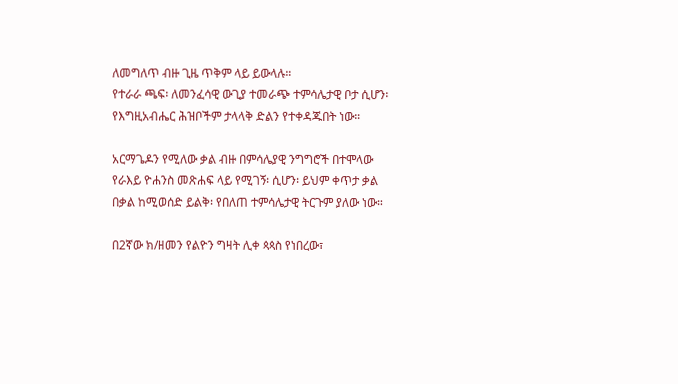ለመግለጥ ብዙ ጊዜ ጥቅም ላይ ይውላሉ።
የተራራ ጫፍ፡ ለመንፈሳዊ ውጊያ ተመራጭ ተምሳሌታዊ ቦታ ሲሆን፡ የእግዚአብሔር ሕዝቦችም ታላላቅ ድልን የተቀዳጁበት ነው።

አርማጌዶን የሚለው ቃል ብዙ በምሳሌያዊ ንግግሮች በተሞላው የራእይ ዮሐንስ መጽሐፍ ላይ የሚገኝ፡ ሲሆን፡ ይህም ቀጥታ ቃል በቃል ከሚወሰድ ይልቅ፡ የበለጠ ተምሳሌታዊ ትርጉም ያለው ነው።

በ2ኛው ክ/ዘመን የልዮን ግዛት ሊቀ ጳጳስ የነበረው፣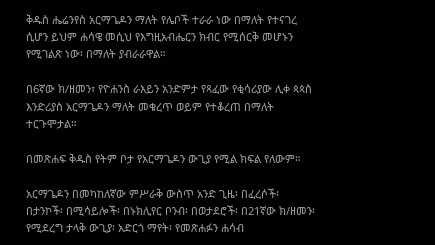ቅዱስ ሔሬንየስ አርማጌዶን ማለት የሌቦች ተራራ ነው በማለት የተናገረ ሲሆን ይህም ሐሳዌ መሲህ የእግዚአብሔርን ክብር የሚሰርቅ መሆኑን የሚገልጽ ነው፡ በማለት ያብራራዋል።

በ6ኛው ክ/ዘመን፣ የዮሐንስ ራእይን አንድምታ የጻፈው የቂሳሪያው ሊቀ ጳጳስ እንድሪያስ አርማጌዶን ማለት መቁረጥ ወይም የተቆረጠ በማለት ተርጉሞታል።

በመጽሐፍ ቅዱስ የትም ቦታ የአርማጌዶን ውጊያ የሚል ክፍል የለውም።

አርማጌዶን በመካከለኛው ምሥራቅ ውስጥ አንድ ጊዜ፡ በፈረሶች፡ በታንኮች፡ በሚሳይሎች፡ በኑክሊየር ቦንብ፡ በወታደሮች፡ በ21ኛው ክ/ዘመን፡የሚደረግ ታላቅ ውጊያ፡ አድርጎ ማየት፡ የመጽሐፉን ሐሳብ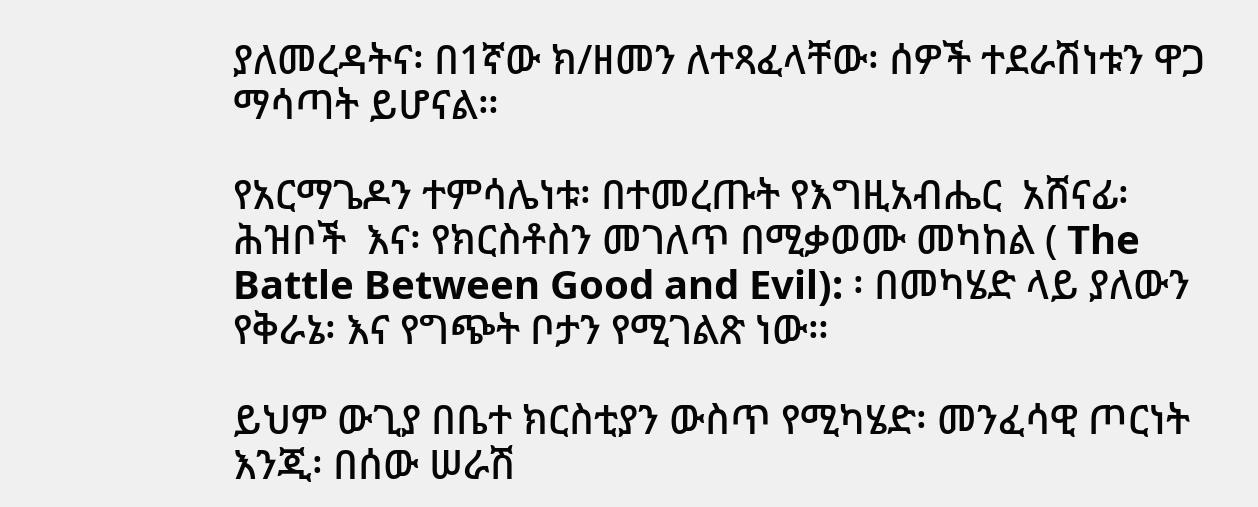ያለመረዳትና፡ በ1ኛው ክ/ዘመን ለተጻፈላቸው፡ ሰዎች ተደራሽነቱን ዋጋ ማሳጣት ይሆናል።

የአርማጌዶን ተምሳሌነቱ፡ በተመረጡት የእግዚአብሔር  አሸናፊ፡ ሕዝቦች  እና፡ የክርስቶስን መገለጥ በሚቃወሙ መካከል ( The Battle Between Good and Evil): ፡ በመካሄድ ላይ ያለውን የቅራኔ፡ እና የግጭት ቦታን የሚገልጽ ነው።

ይህም ውጊያ በቤተ ክርስቲያን ውስጥ የሚካሄድ፡ መንፈሳዊ ጦርነት እንጂ፡ በሰው ሠራሽ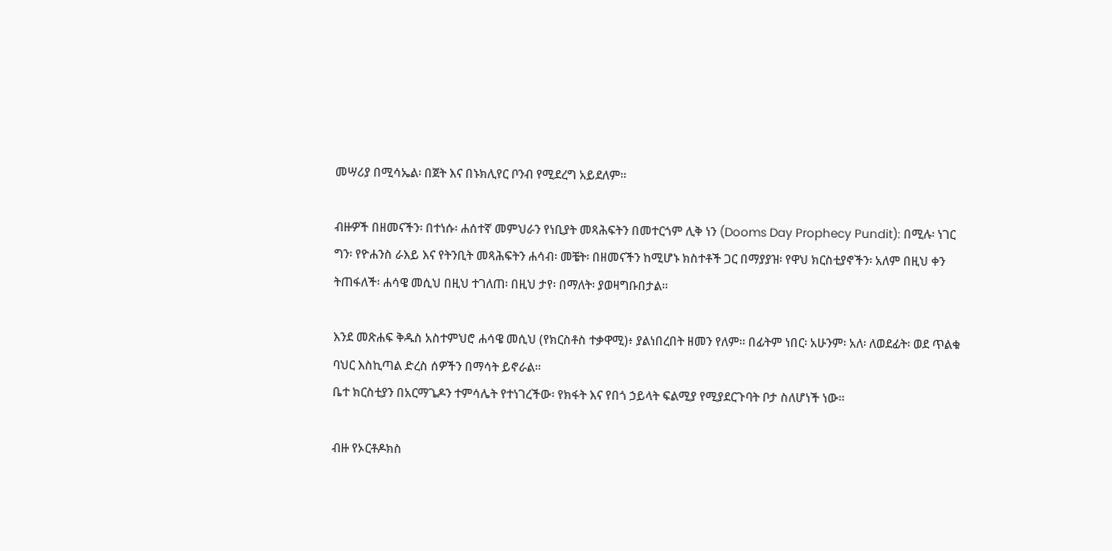መሣሪያ በሚሳኤል፡ በጀት እና በኑክሊየር ቦንብ የሚደረግ አይደለም።

ብዙዎች በዘመናችን፡ በተነሱ፡ ሐሰተኛ መምህራን የነቢያት መጻሕፍትን በመተርጎም ሊቅ ነን (Dooms Day Prophecy Pundit): በሚሉ፡ ነገር ግን፡ የዮሐንስ ራእይ እና የትንቢት መጻሕፍትን ሐሳብ፡ መቼት፡ በዘመናችን ከሚሆኑ ክስተቶች ጋር በማያያዝ፡ የዋህ ክርስቲያኖችን፡ አለም በዚህ ቀን ትጠፋለች፡ ሐሳዌ መሲህ በዚህ ተገለጠ፡ በዚህ ታየ፡ በማለት፡ ያወዛግቡበታል።

እንደ መጽሐፍ ቅዱስ አስተምህሮ ሐሳዌ መሲህ (የክርስቶስ ተቃዋሚ)፥ ያልነበረበት ዘመን የለም። በፊትም ነበር፡ አሁንም፡ አለ፡ ለወደፊት፡ ወደ ጥልቁ ባህር እስኪጣል ድረስ ሰዎችን በማሳት ይኖራል።
ቤተ ክርስቲያን በአርማጌዶን ተምሳሌት የተነገረችው፡ የክፋት እና የበጎ ኃይላት ፍልሚያ የሚያደርጉባት ቦታ ስለሆነች ነው።

ብዙ የኦርቶዶክስ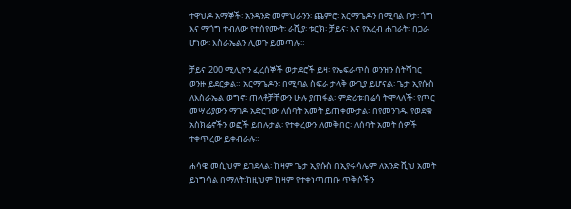ተዋህዶ አማኞች፡ አንዳንድ መምህራንን፡ ጨምሮ፡ አርማጌዶን በሚባል ቦታ፡ ጎግ እና ማጎግ ተብለው የተሰየሙት፡ ራሺያ፡ ቱርክ፡ ቻይና፡ እና የአረብ ሐገራት፡ በጋራ ሆነው፡ እስራኤልን ሊወጉ ይመጣሉ።

ቻይና 200 ሚሊዮን ፈረሰኞች ወታደሮች ይዛ፡ የኤፍራጥስ ወንዝን ስትሻገር ወንዙ ይደርቃል። አርማጌዶን፡ በሚባል ስፍራ ታላቅ ውጊያ ይሆናል፡ ጌታ ኢየሱስ ለእስራኤል ወግኖ፡ ጠላቶቻቸውን ሁሉ ያጠፋል፡ ምድሪቱ፡በሬሳ ትሞላለች፡ የጦር መሣሪያውን ማገዶ አድርገው ለሰባት አመት ይጠቀሙታል፡ በየመንገዱ የወደቁ አስክሬኖችን ወፎች ይበሉታል፡ የተቀረውን ለመቅበር፡ ለሰባት አመት ሰዎች ተቀጥረው ይቀብራሉ።

ሐሳዌ መሲህም ይገደላል፡ ከዛም ጌታ ኢየሱስ በኢየሩሳሌም ለአንድ ሺህ አመት ይነግሳል በማለት፡ከዚህም ከዛም የተቀነጣጠቡ ጥቅሶችን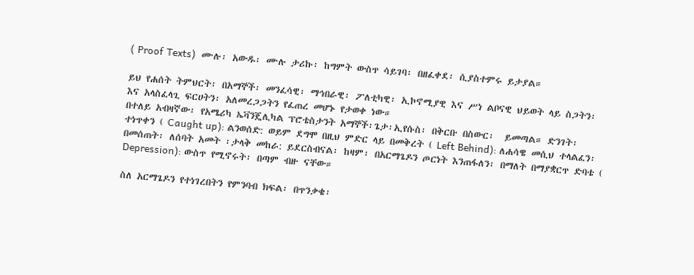( Proof Texts)  ሙሉ፡ አውዱ፡ ሙሉ ታሪኩ፡ ከግምት ውስጥ ሳይገባ፡ በዘፈቀደ፡ ሲያስተምሩ ይታያል።

ይህ የሐሰት ትምህርት፡ በአማኞች፡ መንፈሳዊ፡ ማኅበራዊ፡ ፖለቲካዊ፡ ኢኮኖሚያዊ እና ሥነ ልቦናዊ ህይወት ላይ ስጋትን፡ እና አላስፈላጊ ፍርሀትን፡ አለመረጋጋትን የፈጠረ መሆኑ የታወቀ ነው።
በተለይ አብዛኛው፡ የአሜሪካ ኤቫንጄሊካል ፕሮቴስታንት አማኞች፡ጌታ፡ኢየሱስ፡ በቅርቡ በስውር፡  ይመጣል። ድንገት፡ ተነጥቀን ( Caught up): ልንወሰድ: ወይም ደግሞ በዚህ ምድር ላይ በመቅረት ( Left Behind): ለሐሳዌ መሲህ ተላልፈን፡ በመሰጠት፡ ለሰባት አመት ፡ታላቅ መከራ: ይደርስብናል፡ ከዛም፡ በአርማጌዶን ጦርነት እንጠፋለን፡ በማለት በማያቋርጥ ድባቴ (  Depression): ውስጥ የሚኖሩት፡ በጣም ብዙ ናቸው።

ስለ አርማጌዶን የተነገረበትን የምንባብ ክፍል፡ በጥንቃቄ፡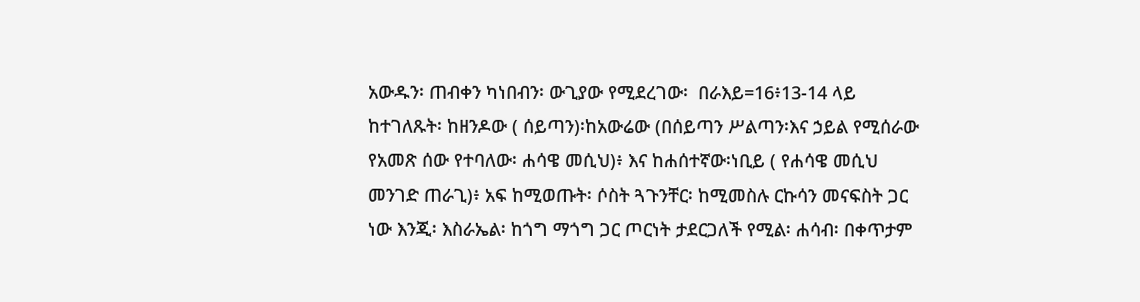አውዱን፡ ጠብቀን ካነበብን፡ ውጊያው የሚደረገው፡  በራእይ=16፥13-14 ላይ ከተገለጹት፡ ከዘንዶው ( ሰይጣን)፡ከአውሬው (በሰይጣን ሥልጣን፡እና ኃይል የሚሰራው የአመጽ ሰው የተባለው፡ ሐሳዌ መሲህ)፥ እና ከሐሰተኛው፡ነቢይ ( የሐሳዌ መሲህ መንገድ ጠራጊ)፥ አፍ ከሚወጡት፡ ሶስት ጓጉንቸር፡ ከሚመስሉ ርኩሳን መናፍስት ጋር ነው እንጂ፡ እስራኤል፡ ከጎግ ማጎግ ጋር ጦርነት ታደርጋለች የሚል፡ ሐሳብ፡ በቀጥታም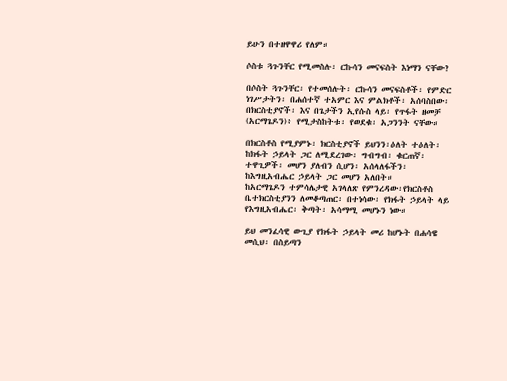ይሁን በተዘዋዋሪ የለም።

ሶስቱ ጓጉንቸር የሚመስሉ፡ ርኩሳን መናፍስት እነማን ናቸው?

በሶስት ጓጉንቸር፡ የተመሰሉት፡ ርኩሳን መናፍስቶች፡ የምድር ነገሥታትን፡ በሐሰተኛ ተአምር እና ምልክቶች፡ አሰባስበው፡ በክርስቲያኖች፡ እና በጌታችን ኢየሱስ ላይ፡ የጥፋት ዘመቻ  (አርማጌዶን)፥ የሚታስከትቱ፡ የወደቁ፡ አጋንንት ናቸው።

በክርስቶስ የሚያምኑ፡ ክርስቲያኖች ይህንን፡ዕለት ተዕለት፡ ከክፋት ኃይላት ጋር ለሚደረገው፡ ግብግብ፡ ቁርጠኛ፡ተዋጊዎች፡ መሆን ያለብን ሲሆን፡ አሰላለፋችን፡ ከእግዚአብሔር ኃይላት ጋር መሆን አለበት።
ከአርማጌዶን ተምሳሌታዊ አገላለጽ የምንረዳው፡የክርስቶስ ቤተክርስቲያንን ለመቆጣጠር፡ በተነሳው፡ የክፋት ኃይላት ላይ የእግዚአብሔር፡ ቅጣት፡ አሳማሚ መሆኑን ነው።

ይህ መንፈሳዊ ውጊያ የክፋት ኃይላት መሪ ከሆኑት በሐሳዌ መሲህ፡ በስይጣን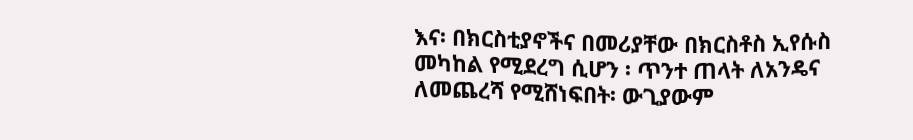እና፡ በክርስቲያኖችና በመሪያቸው በክርስቶስ ኢየሱስ መካከል የሚደረግ ሲሆን ፡ ጥንተ ጠላት ለአንዴና ለመጨረሻ የሚሸነፍበት፡ ውጊያውም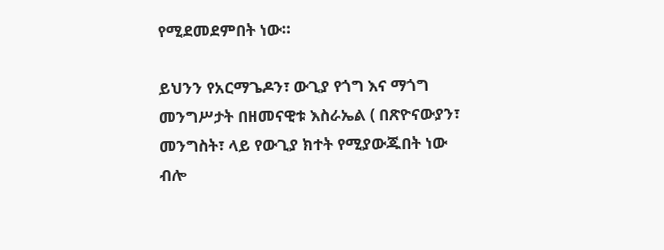የሚደመደምበት ነው።

ይህንን የአርማጌዶን፣ ውጊያ የጎግ እና ማጎግ መንግሥታት በዘመናዊቱ እስራኤል ( በጽዮናውያን፣ መንግስት፣ ላይ የውጊያ ክተት የሚያውጁበት ነው ብሎ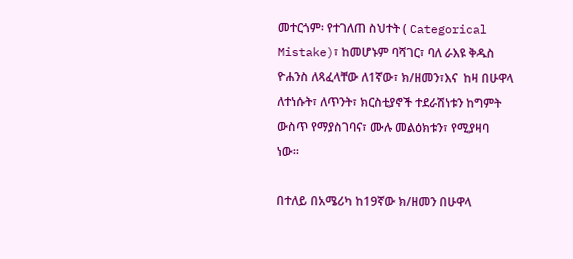መተርጎም፡ የተገለጠ ስህተት ( Categorical Mistake)፣ ከመሆኑም ባሻገር፣ ባለ ራእዩ ቅዱስ ዮሐንስ ለጻፈላቸው ለ1ኛው፣ ክ/ዘመን፣እና  ከዛ በሁዋላ ለተነሱት፣ ለጥንት፣ ክርስቲያኖች ተደራሽነቱን ከግምት ውስጥ የማያስገባና፣ ሙሉ መልዕክቱን፣ የሚያዛባ ነው።

በተለይ በአሜሪካ ከ19ኛው ክ/ዘመን በሁዋላ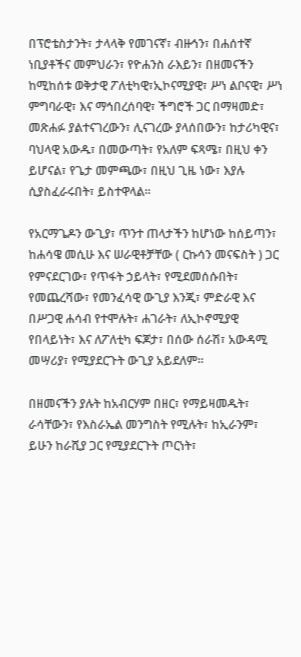በፕሮቴስታንት፣ ታላላቅ የመገናኛ፣ ብዙኅን፣ በሐሰተኛ ነቢያቶችና መምህራን፣ የዮሐንስ ራእይን፣ በዘመናችን ከሚከሰቱ ወቅታዊ ፖለቲካዊ፣ኢኮናሚያዊ፣ ሥነ ልቦናዊ፣ ሥነ ምግባራዊ፣ እና ማኅበረሰባዊ፣ ችግሮች ጋር በማዛመድ፣ መጽሐፉ ያልተናገረውን፣ ሊናገረው ያላሰበውን፣ ከታሪካዊና፣ ባህላዊ አውዱ፣ በመውጣት፣ የአለም ፍጻሜ፣ በዚህ ቀን ይሆናል፣ የጌታ መምጫው፣ በዚህ ጊዜ ነው፣ እያሉ ሲያስፈራሩበት፣ ይስተዋላል።

የአርማጌዶን ውጊያ፣ ጥንተ ጠላታችን ከሆነው ከሰይጣን፣ ከሐሳዌ መሲሁ እና ሠራዊቶቻቸው ( ርኩሳን መናፍስት ) ጋር የምናደርገው፣ የጥፋት ኃይላት፣ የሚደመሰሱበት፣ የመጨረሻው፣ የመንፈሳዊ ውጊያ እንጂ፣ ምድራዊ እና በሥጋዊ ሐሳብ የተሞሉት፣ ሐገራት፣ ለኢኮኖሚያዊ የበላይነት፣ እና ለፖለቲካ ፍጆታ፣ በሰው ሰራሽ፣ አውዳሚ መሣሪያ፣ የሚያደርጉት ውጊያ አይደለም።

በዘመናችን ያሉት ከአብርሃም በዘር፣ የማይዛመዱት፣ ራሳቸውን፣ የእስራኤል መንግስት የሚሉት፣ ከኢራንም፣ ይሁን ከራሺያ ጋር የሚያደርጉት ጦርነት፣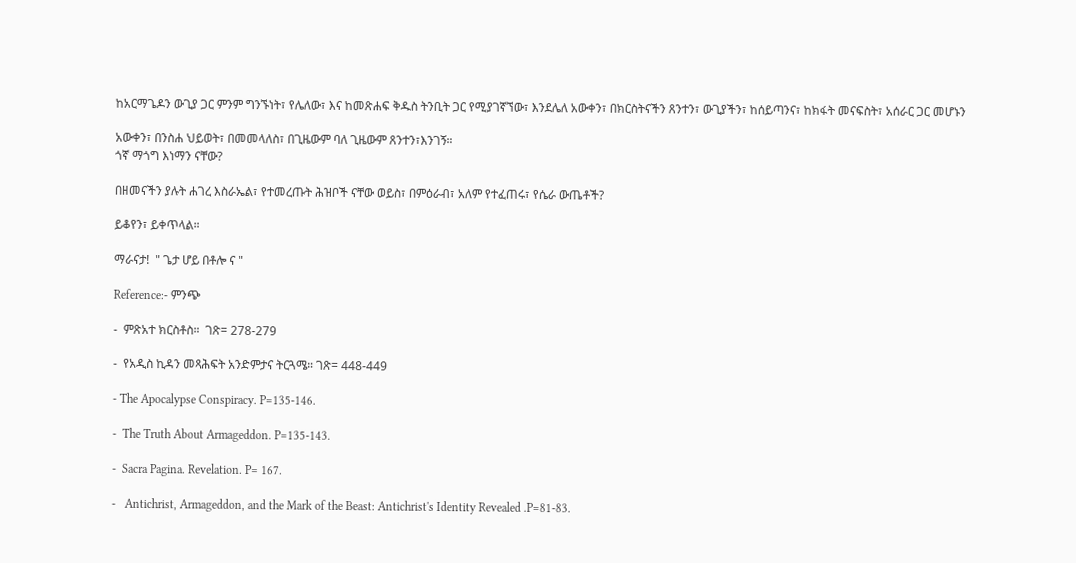ከአርማጌዶን ውጊያ ጋር ምንም ግንኙነት፣ የሌለው፣ እና ከመጽሐፍ ቅዱስ ትንቢት ጋር የሚያገኛኘው፣ እንደሌለ አውቀን፣ በክርስትናችን ጸንተን፣ ውጊያችን፣ ከሰይጣንና፣ ከክፋት መናፍስት፣ አሰራር ጋር መሆኑን

አውቀን፣ በንስሐ ህይወት፣ በመመላለስ፣ በጊዜውም ባለ ጊዜውም ጸንተን፣እንገኝ።
ጎኛ ማጎግ እነማን ናቸው?

በዘመናችን ያሉት ሐገረ እስራኤል፣ የተመረጡት ሕዝቦች ናቸው ወይስ፣ በምዕራብ፣ አለም የተፈጠሩ፣ የሴራ ውጤቶች?

ይቆየን፣ ይቀጥላል።

ማራናታ!  " ጌታ ሆይ በቶሎ ና "

Reference:- ምንጭ

-  ምጽአተ ክርስቶስ።  ገጽ= 278-279

-  የአዲስ ኪዳን መጻሕፍት አንድምታና ትርጓሜ። ገጽ= 448-449

- The Apocalypse Conspiracy. P=135-146.

-  The Truth About Armageddon. P=135-143.

-  Sacra Pagina. Revelation. P= 167.

-   Antichrist, Armageddon, and the Mark of the Beast: Antichrist's Identity Revealed .P=81-83.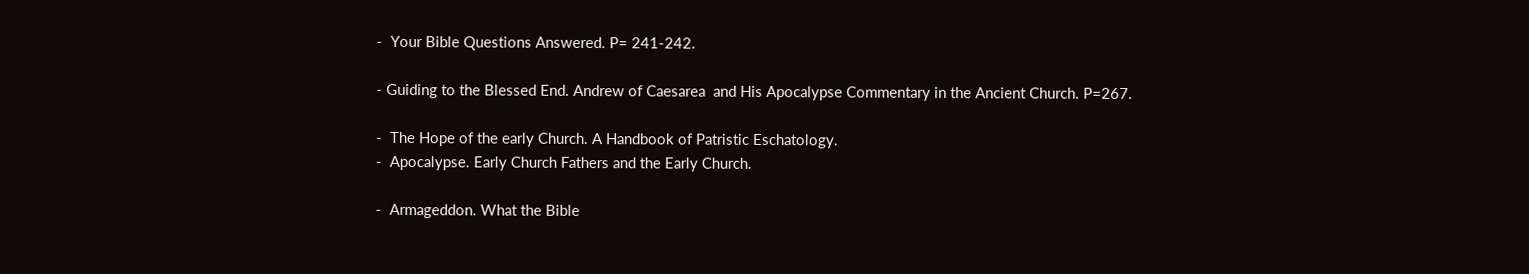-  Your Bible Questions Answered. P= 241-242.

- Guiding to the Blessed End. Andrew of Caesarea  and His Apocalypse Commentary in the Ancient Church. P=267.

-  The Hope of the early Church. A Handbook of Patristic Eschatology.
-  Apocalypse. Early Church Fathers and the Early Church.

-  Armageddon. What the Bible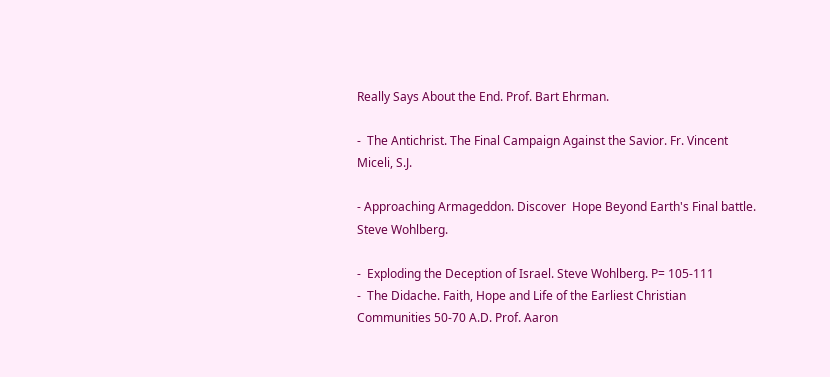Really Says About the End. Prof. Bart Ehrman.

-  The Antichrist. The Final Campaign Against the Savior. Fr. Vincent Miceli, S.J.

- Approaching Armageddon. Discover  Hope Beyond Earth's Final battle. Steve Wohlberg.

-  Exploding the Deception of Israel. Steve Wohlberg. P= 105-111
-  The Didache. Faith, Hope and Life of the Earliest Christian Communities 50-70 A.D. Prof. Aaron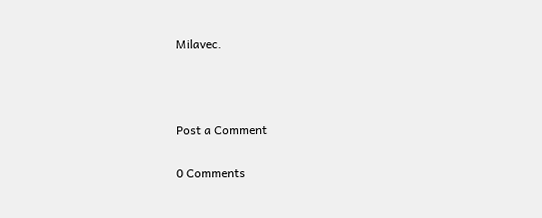Milavec.



Post a Comment

0 Comments